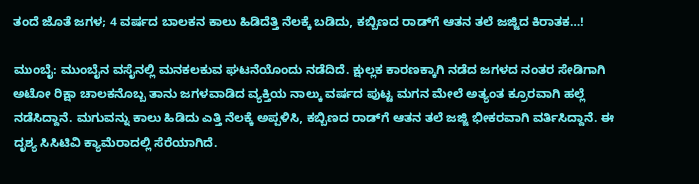ತಂದೆ ಜೊತೆ ಜಗಳ; 4 ವರ್ಷದ ಬಾಲಕನ ಕಾಲು ಹಿಡಿದೆತ್ತಿ ನೆಲಕ್ಕೆ ಬಡಿದು, ಕಬ್ಬಿಣದ ರಾಡ್‌ಗೆ ಆತನ ತಲೆ ಜಜ್ಜಿದ ಕಿರಾತಕ…!

ಮುಂಬೈ: ಮುಂಬೈನ ವಸೈನಲ್ಲಿ ಮನಕಲಕುವ ಘಟನೆಯೊಂದು ನಡೆದಿದೆ. ಕ್ಷುಲ್ಲಕ ಕಾರಣಕ್ಕಾಗಿ ನಡೆದ ಜಗಳದ ನಂತರ ಸೇಡಿಗಾಗಿ ಅಟೋ ರಿಕ್ಷಾ ಚಾಲಕನೊಬ್ಬ ತಾನು ಜಗಳವಾಡಿದ ವ್ಯಕ್ತಿಯ ನಾಲ್ಕು ವರ್ಷದ ಪುಟ್ಟ ಮಗನ ಮೇಲೆ ಅತ್ಯಂತ ಕ್ರೂರವಾಗಿ ಹಲ್ಲೆ ನಡೆಸಿದ್ದಾನೆ. ಮಗುವನ್ನು ಕಾಲು ಹಿಡಿದು ಎತ್ತಿ ನೆಲಕ್ಕೆ ಅಪ್ಪಳಿಸಿ, ಕಬ್ಬಿಣದ ರಾಡ್‌ಗೆ ಆತನ ತಲೆ ಜಜ್ಜಿ ಭೀಕರವಾಗಿ ವರ್ತಿಸಿದ್ದಾನೆ. ಈ ದೃಶ್ಯ ಸಿಸಿಟಿವಿ ಕ್ಯಾಮೆರಾದಲ್ಲಿ ಸೆರೆಯಾಗಿದೆ.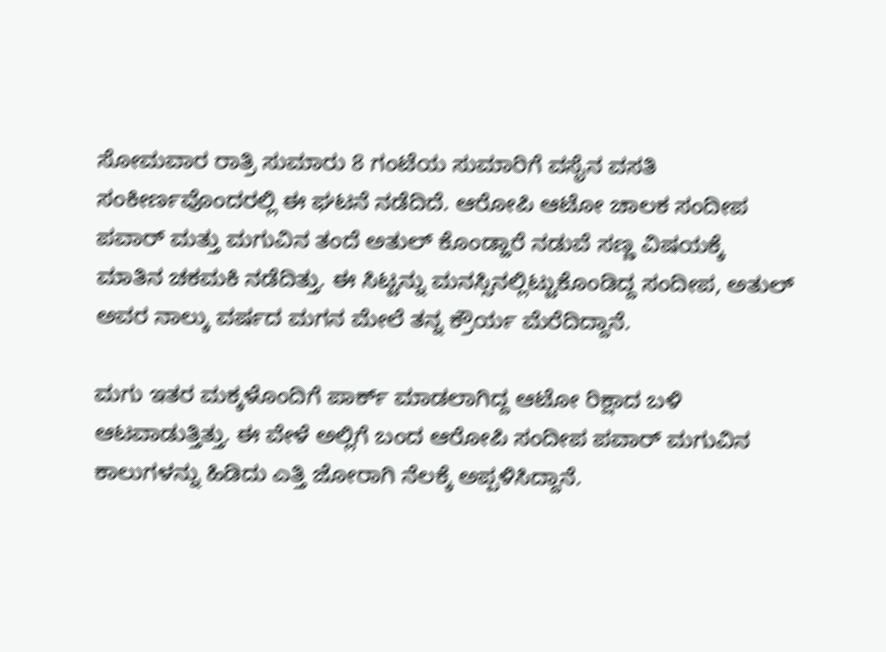ಸೋಮವಾರ ರಾತ್ರಿ ಸುಮಾರು 8 ಗಂಟೆಯ ಸುಮಾರಿಗೆ ವಸೈನ ವಸತಿ ಸಂಕೀರ್ಣವೊಂದರಲ್ಲಿ ಈ ಘಟನೆ ನಡೆದಿದೆ. ಆರೋಪಿ ಆಟೋ ಚಾಲಕ ಸಂದೀಪ ಪವಾರ್ ಮತ್ತು ಮಗುವಿನ ತಂದೆ ಅತುಲ್ ಕೊಂಡ್ಹಾರೆ ನಡುವೆ ಸಣ್ಣ ವಿಷಯಕ್ಕೆ ಮಾತಿನ ಚಕಮಕಿ ನಡೆದಿತ್ತು. ಈ ಸಿಟ್ಟನ್ನು ಮನಸ್ಸಿನಲ್ಲಿಟ್ಟುಕೊಂಡಿದ್ದ ಸಂದೀಪ, ಅತುಲ್ ಅವರ ನಾಲ್ಕು ವರ್ಷದ ಮಗನ ಮೇಲೆ ತನ್ನ ಕ್ರೌರ್ಯ ಮೆರೆದಿದ್ದಾನೆ.

ಮಗು ಇತರ ಮಕ್ಕಳೊಂದಿಗೆ ಪಾರ್ಕ್ ಮಾಡಲಾಗಿದ್ದ ಆಟೋ ರಿಕ್ಷಾದ ಬಳಿ ಆಟವಾಡುತ್ತಿತ್ತು. ಈ ವೇಳೆ ಅಲ್ಲಿಗೆ ಬಂದ ಆರೋಪಿ ಸಂದೀಪ ಪವಾರ್ ಮಗುವಿನ ಕಾಲುಗಳನ್ನು ಹಿಡಿದು ಎತ್ತಿ ಜೋರಾಗಿ ನೆಲಕ್ಕೆ ಅಪ್ಪಳಿಸಿದ್ದಾನೆ.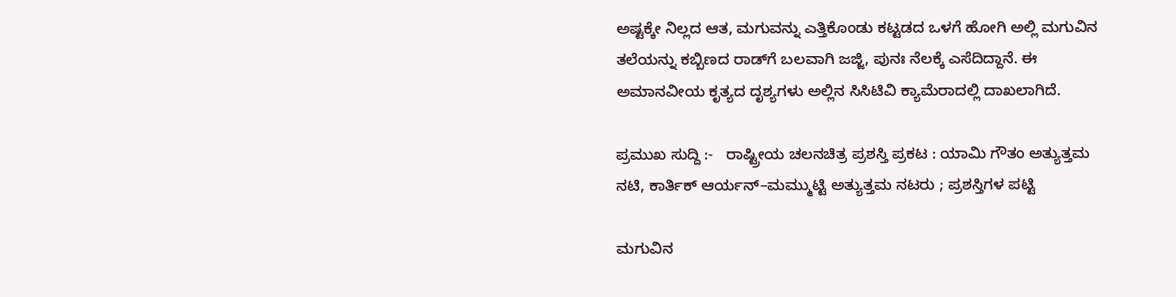ಅಷ್ಟಕ್ಕೇ ನಿಲ್ಲದ ಆತ, ಮಗುವನ್ನು ಎತ್ತಿಕೊಂಡು ಕಟ್ಟಡದ ಒಳಗೆ ಹೋಗಿ ಅಲ್ಲಿ ಮಗುವಿನ ತಲೆಯನ್ನು ಕಬ್ಬಿಣದ ರಾಡ್‌ಗೆ ಬಲವಾಗಿ ಜಜ್ಜಿ, ಪುನಃ ನೆಲಕ್ಕೆ ಎಸೆದಿದ್ದಾನೆ. ಈ ಅಮಾನವೀಯ ಕೃತ್ಯದ ದೃಶ್ಯಗಳು ಅಲ್ಲಿನ ಸಿಸಿಟಿವಿ ಕ್ಯಾಮೆರಾದಲ್ಲಿ ದಾಖಲಾಗಿದೆ.

ಪ್ರಮುಖ ಸುದ್ದಿ :-   ರಾಷ್ಟ್ರೀಯ ಚಲನಚಿತ್ರ ಪ್ರಶಸ್ತಿ ಪ್ರಕಟ : ಯಾಮಿ ಗೌತಂ ಅತ್ಯುತ್ತಮ ನಟಿ, ಕಾರ್ತಿಕ್ ಆರ್ಯನ್–ಮಮ್ಮುಟ್ಟಿ ಅತ್ಯುತ್ತಮ ನಟರು ; ಪ್ರಶಸ್ತಿಗಳ ಪಟ್ಟಿ

ಮಗುವಿನ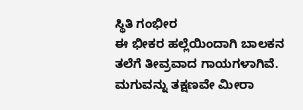ಸ್ಥಿತಿ ಗಂಭೀರ
ಈ ಭೀಕರ ಹಲ್ಲೆಯಿಂದಾಗಿ ಬಾಲಕನ ತಲೆಗೆ ತೀವ್ರವಾದ ಗಾಯಗಳಾಗಿವೆ. ಮಗುವನ್ನು ತಕ್ಷಣವೇ ಮೀರಾ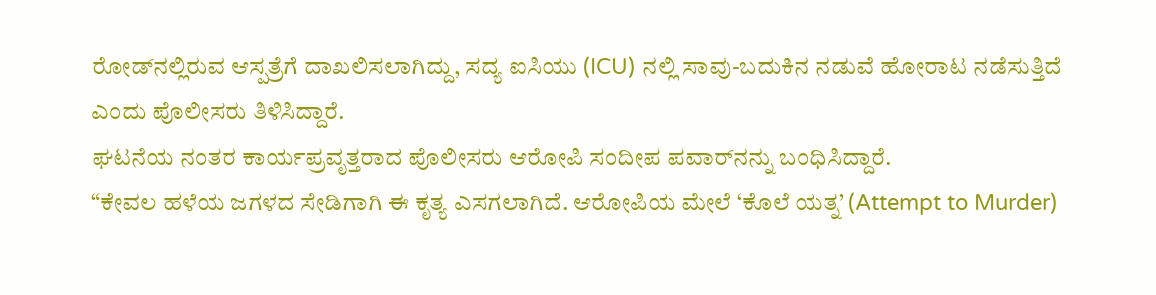ರೋಡ್‌ನಲ್ಲಿರುವ ಆಸ್ಪತ್ರೆಗೆ ದಾಖಲಿಸಲಾಗಿದ್ದು, ಸದ್ಯ ಐಸಿಯು (ICU) ನಲ್ಲಿ ಸಾವು-ಬದುಕಿನ ನಡುವೆ ಹೋರಾಟ ನಡೆಸುತ್ತಿದೆ ಎಂದು ಪೊಲೀಸರು ತಿಳಿಸಿದ್ದಾರೆ.
ಘಟನೆಯ ನಂತರ ಕಾರ್ಯಪ್ರವೃತ್ತರಾದ ಪೊಲೀಸರು ಆರೋಪಿ ಸಂದೀಪ ಪವಾರ್‌ನನ್ನು ಬಂಧಿಸಿದ್ದಾರೆ.
“ಕೇವಲ ಹಳೆಯ ಜಗಳದ ಸೇಡಿಗಾಗಿ ಈ ಕೃತ್ಯ ಎಸಗಲಾಗಿದೆ. ಆರೋಪಿಯ ಮೇಲೆ ‘ಕೊಲೆ ಯತ್ನ’ (Attempt to Murder)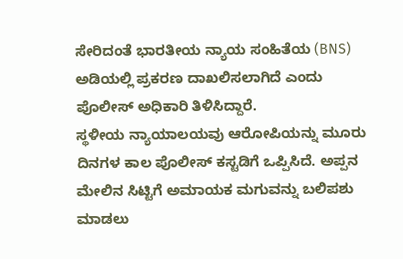ಸೇರಿದಂತೆ ಭಾರತೀಯ ನ್ಯಾಯ ಸಂಹಿತೆಯ (BNS) ಅಡಿಯಲ್ಲಿ ಪ್ರಕರಣ ದಾಖಲಿಸಲಾಗಿದೆ ಎಂದು ಪೊಲೀಸ್‌ ಅಧಿಕಾರಿ ತಿಳಿಸಿದ್ದಾರೆ.
ಸ್ಥಳೀಯ ನ್ಯಾಯಾಲಯವು ಆರೋಪಿಯನ್ನು ಮೂರು ದಿನಗಳ ಕಾಲ ಪೊಲೀಸ್ ಕಸ್ಟಡಿಗೆ ಒಪ್ಪಿಸಿದೆ. ಅಪ್ಪನ ಮೇಲಿನ ಸಿಟ್ಟಿಗೆ ಅಮಾಯಕ ಮಗುವನ್ನು ಬಲಿಪಶು ಮಾಡಲು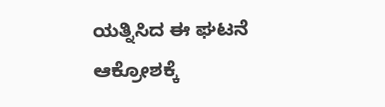ಯತ್ನಿಸಿದ ಈ ಘಟನೆ ಆಕ್ರೋಶಕ್ಕೆ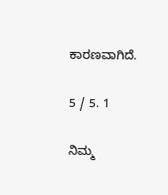ಕಾರಣವಾಗಿದೆ.

5 / 5. 1

ನಿಮ್ಮ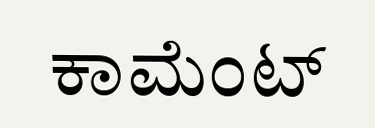ಕಾಮೆಂಟ್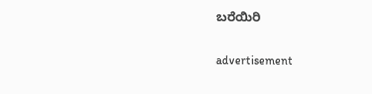ಬರೆಯಿರಿ

advertisement